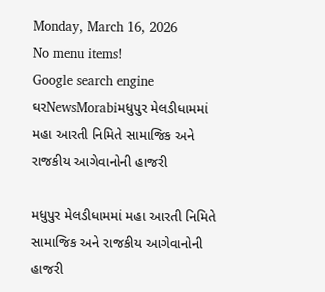Monday, March 16, 2026
No menu items!
Google search engine
ઘરNewsMorabiમધુપુર મેલડીધામમાં મહા આરતી નિમિતે સામાજિક અને રાજકીય આગેવાનોની હાજરી

મધુપુર મેલડીધામમાં મહા આરતી નિમિતે સામાજિક અને રાજકીય આગેવાનોની હાજરી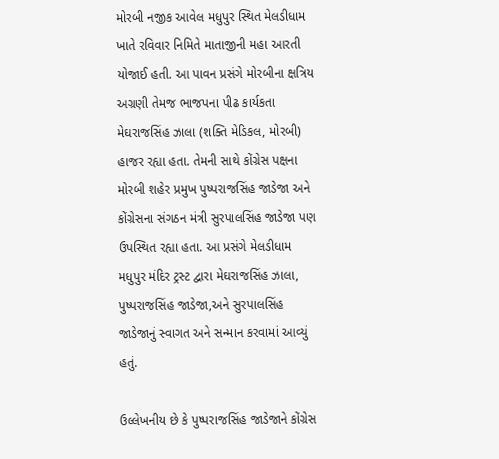મોરબી નજીક આવેલ મધુપુર સ્થિત મેલડીધામ ખાતે રવિવાર નિમિતે માતાજીની મહા આરતી યોજાઈ હતી. આ પાવન પ્રસંગે મોરબીના ક્ષત્રિય અગ્રણી તેમજ ભાજપના પીઢ કાર્યકતા મેઘરાજસિંહ ઝાલા (શક્તિ મેડિકલ, મોરબી) હાજર રહ્યા હતા. તેમની સાથે કોંગ્રેસ પક્ષના મોરબી શહેર પ્રમુખ પુષ્પરાજસિંહ જાડેજા અને કોંગ્રેસના સંગઠન મંત્રી સુરપાલસિંહ જાડેજા પણ ઉપસ્થિત રહ્યા હતા. આ પ્રસંગે મેલડીધામ મધુપુર મંદિર ટ્રસ્ટ દ્વારા મેઘરાજસિંહ ઝાલા, પુષ્પરાજસિંહ જાડેજા,અને સુરપાલસિંહ જાડેજાનું સ્વાગત અને સન્માન કરવામાં આવ્યું હતું.

ઉલ્લેખનીય છે કે પુષ્પરાજસિંહ જાડેજાને કોંગ્રેસ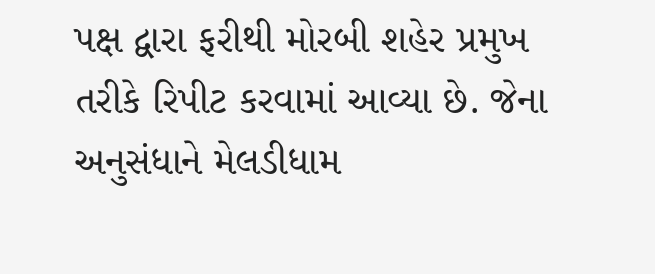પક્ષ દ્વારા ફરીથી મોરબી શહેર પ્રમુખ તરીકે રિપીટ કરવામાં આવ્યા છે. જેના અનુસંધાને મેલડીધામ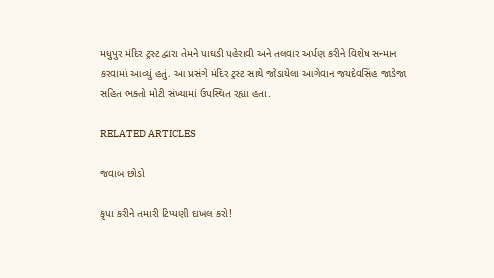મધુપુર મંદિર ટ્રસ્ટ દ્વારા તેમને પાઘડી પહેરાવી અને તલવાર અર્પણ કરીને વિશેષ સન્માન કરવામાં આવ્યું હતું. આ પ્રસંગે મંદિર ટ્રસ્ટ સાથે જોડાયેલા આગેવાન જયદેવસિંહ જાડેજા સહિત ભક્તો મોટી સંખ્યામાં ઉપસ્થિત રહ્યા હતા.

RELATED ARTICLES

જવાબ છોડો

કૃપા કરીને તમારી ટિપ્પણી દાખલ કરો!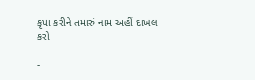કૃપા કરીને તમારું નામ અહીં દાખલ કરો

-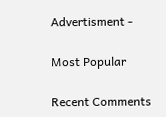Advertisment -

Most Popular

Recent Comments